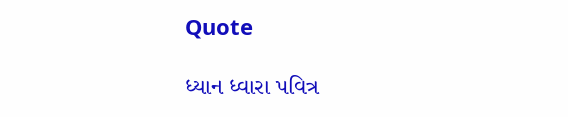Quote

ધ્યાન ધ્વારા પવિત્ર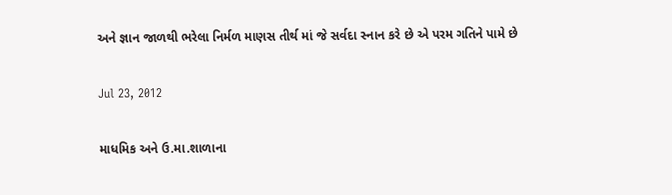અને જ્ઞાન જાળથી ભરેલા નિર્મળ માણસ તીર્થ માં જે સર્વદા સ્નાન કરે છે એ પરમ ગતિને પામે છે

Jul 23, 2012

માધમિક અને ઉ.મા.શાળાના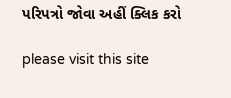પરિપત્રો જોવા અહીં ક્લિક કરો

please visit this site